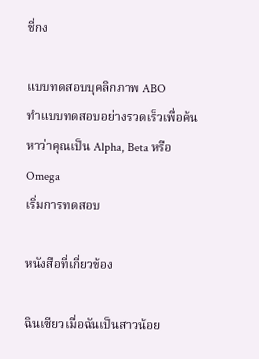ชี่กง

แบบทดสอบบุคลิกภาพ ABO
ทำแบบทดสอบอย่างรวดเร็วเพื่อค้นหาว่าคุณเป็น Alpha, Beta หรือ Omega
เริ่มการทดสอบ

หนังสือที่เกี่ยวข้อง

ฉินเซียวเมื่อฉันเป็นสาวน้อย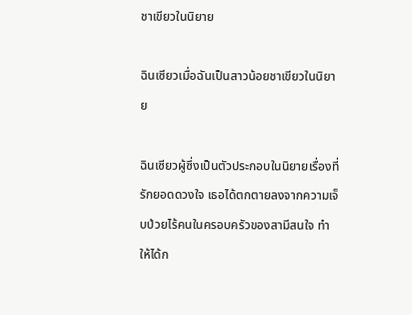ชาเขียวในนิยาย

ฉินเซียวเมื่อฉันเป็นสาวน้อยชาเขียวในนิยาย

ฉินเซียวผู้ซึ่งเป็นตัวประกอบในนิยายเรื่องที่รักยอดดวงใจ เธอได้ตกตายลงจากความเจ็บป่วยไร้คนในครอบครัวของสามีสนใจ ทำให้ได้ก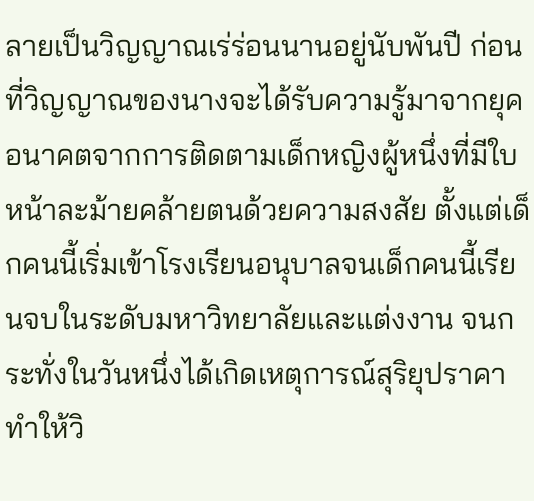ลายเป็นวิญญาณเร่ร่อนนานอยู่นับพันปี ก่อนที่วิญญาณของนางจะได้รับความรู้มาจากยุคอนาคตจากการติดตามเด็กหญิงผู้หนึ่งที่มีใบหน้าละม้ายคล้ายตนด้วยความสงสัย ตั้งแต่เด็กคนนี้เริ่มเข้าโรงเรียนอนุบาลจนเด็กคนนี้เรียนจบในระดับมหาวิทยาลัยและแต่งงาน จนกระทั่งในวันหนึ่งได้เกิดเหตุการณ์สุริยุปราคาทำให้วิ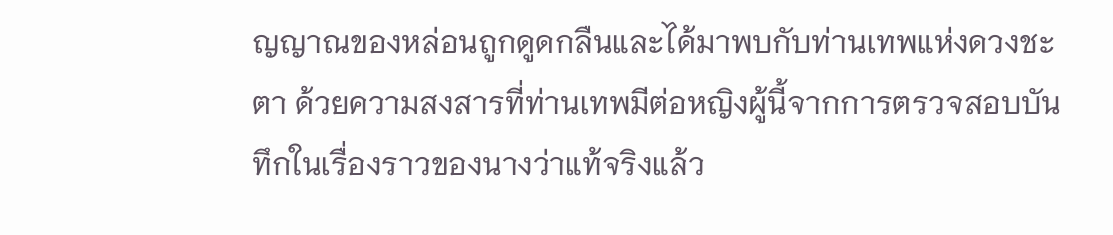ญญาณของหล่อนถูกดูดกลืนและได้มาพบกับท่านเทพแห่งดวงชะตา ด้วยความสงสารที่ท่านเทพมีต่อหญิงผู้นี้จากการตรวจสอบบันทึกในเรื่องราวของนางว่าแท้จริงแล้ว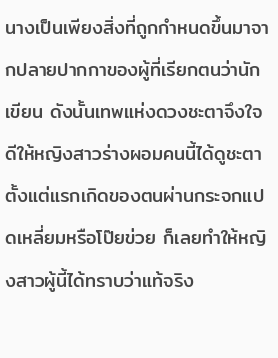นางเป็นเพียงสิ่งที่ถูกกำหนดขึ้นมาจากปลายปากกาของผู้ที่เรียกตนว่านักเขียน ดังนั้นเทพแห่งดวงชะตาจึงใจดีให้หญิงสาวร่างผอมคนนี้ได้ดูชะตาตั้งแต่แรกเกิดของตนผ่านกระจกแปดเหลี่ยมหรือโป๊ยข่วย ก็เลยทำให้หญิงสาวผู้นี้ได้ทราบว่าแท้จริง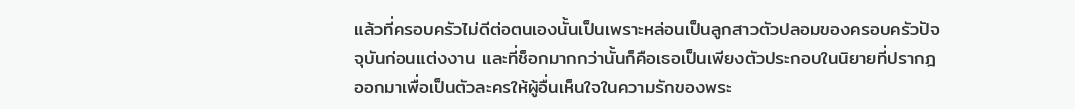แล้วที่ครอบครัวไม่ดีต่อตนเองนั้นเป็นเพราะหล่อนเป็นลูกสาวตัวปลอมของครอบครัวปัจจุบันก่อนแต่งงาน และที่ช็อกมากกว่านั้นก็คือเธอเป็นเพียงตัวประกอบในนิยายที่ปรากฎออกมาเพื่อเป็นตัวละครให้ผู้อื่นเห็นใจในความรักของพระ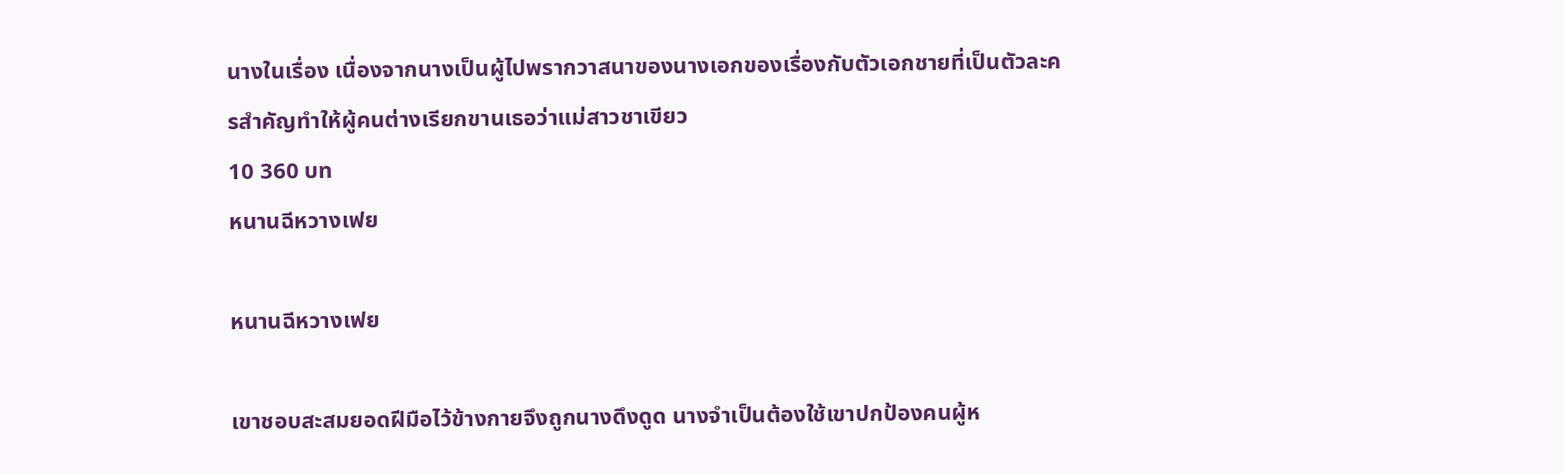นางในเรื่อง เนื่องจากนางเป็นผู้ไปพรากวาสนาของนางเอกของเรื่องกับตัวเอกชายที่เป็นตัวละครสำคัญทำให้ผู้คนต่างเรียกขานเธอว่าแม่สาวชาเขียว
10 360 บท
หนานฉีหวางเฟย

หนานฉีหวางเฟย

เขาชอบสะสมยอดฝีมือไว้ข้างกายจึงถูกนางดึงดูด นางจำเป็นต้องใช้เขาปกป้องคนผู้ห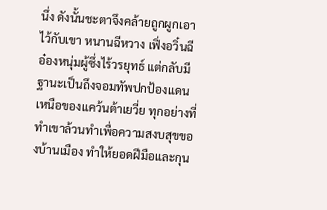นึ่ง ดังนั้นชะตาจึงคล้ายถูกผูกเอาไว้กับเขา หนานฉีหวาง เฟิ่งอวิ๋นฉี อ๋องหนุ่มผู้ซึ่งไร้วรยุทธ์ แต่กลับมีฐานะเป็นถึงจอมทัพปกป้องแดนเหนือของแคว้นต้าเยวี่ย ทุกอย่างที่ทำเขาล้วนทำเพื่อความสงบสุขของบ้านเมือง ทำให้ยอดฝีมือและกุน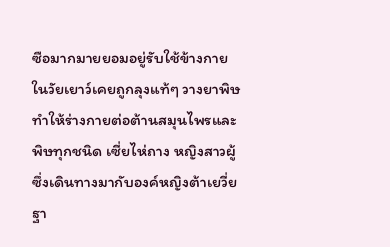ซือมากมายยอมอยู่รับใช้ข้างกาย ในวัยเยาว์เคยถูกลุงแท้ๆ วางยาพิษ ทำให้ร่างกายต่อต้านสมุนไพรและพิษทุกชนิด เซี่ยไห่ถาง หญิงสาวผู้ซึ่งเดินทางมากับองค์หญิงต้าเยวี่ย ฐา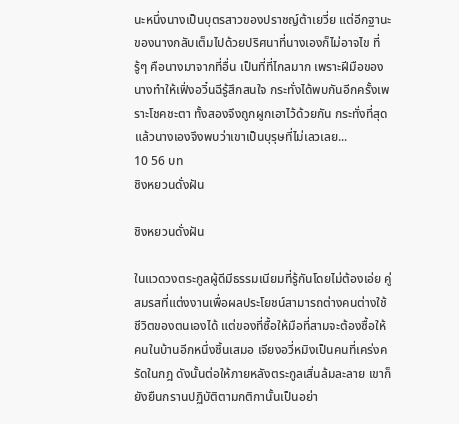นะหนึ่งนางเป็นบุตรสาวของปราชญ์ต้าเยวี่ย แต่อีกฐานะของนางกลับเต็มไปด้วยปริศนาที่นางเองก็ไม่อาจไข ที่รู้ๆ คือนางมาจากที่อื่น เป็นที่ที่ไกลมาก เพราะฝีมือของนางทำให้เฟิ่งอวิ๋นฉีรู้สึกสนใจ กระทั่งได้พบกันอีกครั้งเพราะโชคชะตา ทั้งสองจึงถูกผูกเอาไว้ด้วยกัน กระทั่งที่สุดแล้วนางเองจึงพบว่าเขาเป็นบุรุษที่ไม่เลวเลย...
10 56 บท
ชิงหยวนดั่งฝัน

ชิงหยวนดั่งฝัน

ในแวดวงตระกูลผู้ดีมีธรรมเนียมที่รู้กันโดยไม่ต้องเอ่ย คู่สมรสที่แต่งงานเพื่อผลประโยชน์สามารถต่างคนต่างใช้ชีวิตของตนเองได้ แต่ของที่ซื้อให้มือที่สามจะต้องซื้อให้คนในบ้านอีกหนึ่งชิ้นเสมอ เจียงอวี่หมิงเป็นคนที่เคร่งครัดในกฎ ดังนั้นต่อให้ภายหลังตระกูลเสิ่นล้มละลาย เขาก็ยังยืนกรานปฏิบัติตามกติกานั้นเป็นอย่า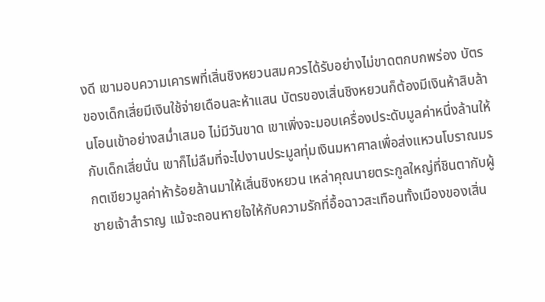งดี เขามอบความเคารพที่เสิ่นชิงหยวนสมควรได้รับอย่างไม่ขาดตกบกพร่อง บัตรของเด็กเสี่ยมีเงินใช้จ่ายเดือนละห้าแสน บัตรของเสิ่นชิงหยวนก็ต้องมีเงินห้าสิบล้านโอนเข้าอย่างสม่ำเสมอ ไม่มีวันขาด เขาเพิ่งจะมอบเครื่องประดับมูลค่าหนึ่งล้านให้กับเด็กเสี่ยนั่น เขาก็ไม่ลืมที่จะไปงานประมูลทุ่มเงินมหาศาลเพื่อส่งแหวนโบราณมรกตเขียวมูลค่าห้าร้อยล้านมาให้เสิ่นชิงหยวน เหล่าคุณนายตระกูลใหญ่ที่ชินตากับผู้ชายเจ้าสำราญ แม้จะถอนหายใจให้กับความรักที่อื้อฉาวสะเทือนทั้งเมืองของเสิ่น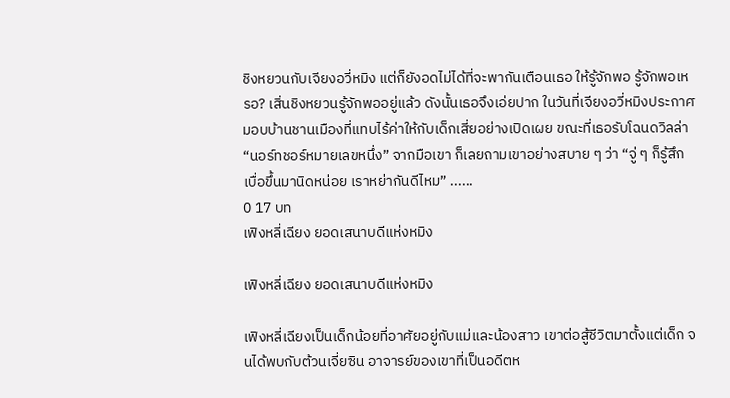ชิงหยวนกับเจียงอวี่หมิง แต่ก็ยังอดไม่ได้ที่จะพากันเตือนเธอ ให้รู้จักพอ รู้จักพอเหรอ? เสิ่นชิงหยวนรู้จักพออยู่แล้ว ดังนั้นเธอจึงเอ่ยปาก ในวันที่เจียงอวี่หมิงประกาศมอบบ้านชานเมืองที่แทบไร้ค่าให้กับเด็กเสี่ยอย่างเปิดเผย ขณะที่เธอรับโฉนดวิลล่า “นอร์ทชอร์หมายเลขหนึ่ง” จากมือเขา ก็เลยถามเขาอย่างสบาย ๆ ว่า “จู่ ๆ ก็รู้สึกเบื่อขึ้นมานิดหน่อย เราหย่ากันดีไหม” ......
0 17 บท
เฟิงหลี่เฉียง ยอดเสนาบดีแห่งหมิง

เฟิงหลี่เฉียง ยอดเสนาบดีแห่งหมิง

เฟิงหลี่เฉียงเป็นเด็กน้อยที่อาศัยอยู่กับแม่และน้องสาว เขาต่อสู้ชีวิตมาตั้งแต่เด็ก จนได้พบกับต้วนเจี่ยซิน อาจารย์ของเขาที่เป็นอดีตห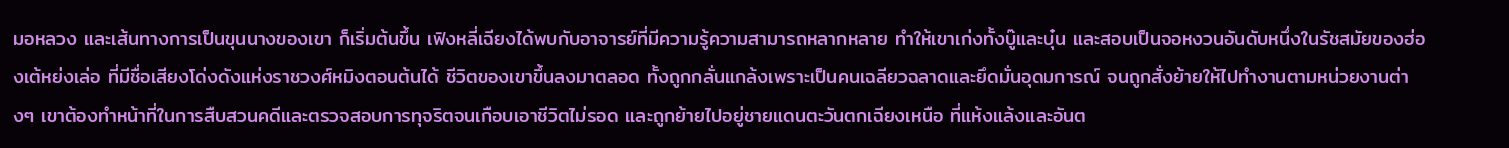มอหลวง และเส้นทางการเป็นขุนนางของเขา ก็เริ่มต้นขึ้น เฟิงหลี่เฉียงได้พบกับอาจารย์ที่มีความรู้ความสามารถหลากหลาย ทำให้เขาเก่งทั้งบู๊และบุ๋น และสอบเป็นจอหงวนอันดับหนึ่งในรัชสมัยของฮ่องเต้หย่งเล่อ ที่มีชื่อเสียงโด่งดังแห่งราชวงศ์หมิงตอนต้นได้ ชีวิตของเขาขึ้นลงมาตลอด ทั้งถูกกลั่นแกล้งเพราะเป็นคนเฉลียวฉลาดและยึดมั่นอุดมการณ์ จนถูกสั่งย้ายให้ไปทำงานตามหน่วยงานต่างๆ เขาต้องทำหน้าที่ในการสืบสวนคดีและตรวจสอบการทุจริตจนเกือบเอาชีวิตไม่รอด และถูกย้ายไปอยู่ชายแดนตะวันตกเฉียงเหนือ ที่แห้งแล้งและอันต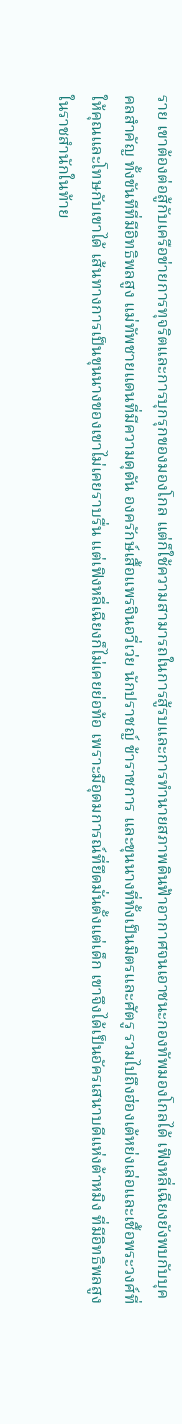ราย เขาต้องต่อสู้กับเครือข่ายการทุจริตและการบุกรุกของมองโกล แต่ก็ใช้ความสามารถในการสู้รบและการทำนายสภาพดินฟ้าอากาศจนเอาชนะกองทัพมองโกลได้ เฟิงหลี่เฉียงยังพบกับบุคคลสำคัญ ทั้งขันทีที่มีอิทธิพลสูง แม่ทัพชายแดนที่มีความดุดัน องครักษ์เสื้อแพรจินอวี่เว่ย นักปราชญ์ ข้าราชการ และขุนนางที่ทั้งเป็นมิตรและศัตรู รวมไปถึงฮ่องเต้หย่งเล่อและเชื้อพระวงศ์ที่ให้คุณและโทษกับเขาได้ เส้นทางการเป็นขุนนางของเขาไม่เคยราบรื่น แต่เฟิงหลี่เฉียงก็ไม่เคยย่อท้อ เพราะมีอุดมการณ์ที่ยึดมั่นตั้งแต่เด็ก เขาจึงได้เป็นอัครเสนาบดีแห่งต้าหมิง ที่มีอิทธิพลสูงในราชสำนักในท้าย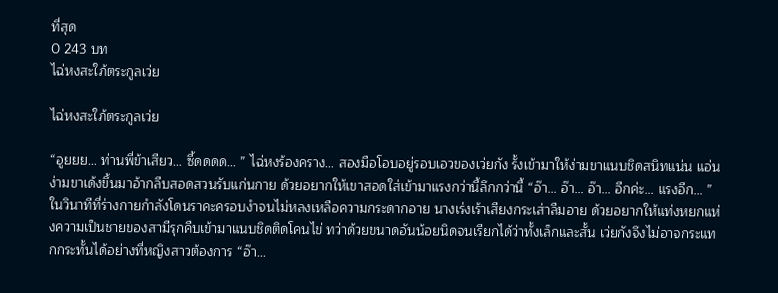ที่สุด
0 243 บท
ไฉ่หงสะใภ้ตระกูลเว่ย

ไฉ่หงสะใภ้ตระกูลเว่ย

“อูยยย… ท่านพี่ข้าเสียว… ซี้ดดดด… ” ไฉ่หงร้องคราง… สองมือโอบอยู่รอบเอวของเว่ยกัง รั้งเข้ามาให้ง่ามขาแนบชิดสนิทแน่น แอ่นง่ามขาเด้งขึ้นมาอ้ากลีบสอดสวนรับแก่นกาย ด้วยอยากให้เขาสอดใส่เข้ามาแรงกว่านี้ลึกกว่านี้ “อ๊า… อ๊า… อ๊า… อีกค่ะ… แรงอีก… ” ในวินาทีที่ร่างกายกำลังโดนราคะครอบงำจนไม่หลงเหลือความกระดากอาย นางเร่งเร้าเสียงกระเส่าลืมอาย ด้วยอยากให้แท่งหยกแห่งความเป็นชายของสามีรุกคืบเข้ามาแนบชิดติดโคนไข่ ทว่าด้วยขนาดอันน้อยนิดจนเรียกได้ว่าทั้งเล็กและสั้น เว่ยกังจึงไม่อาจกระแทกกระทั้นได้อย่างที่หญิงสาวต้องการ “อ๊า…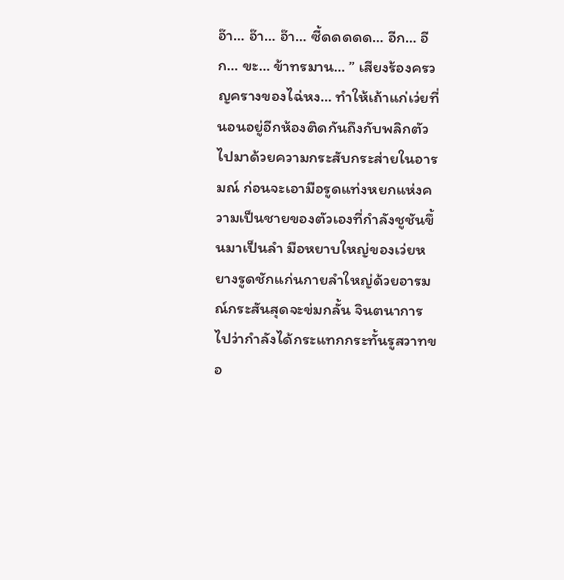อ๊า… อ๊า… อ๊า… ซี้ดดดดด… อีก… อีก… ขะ… ข้าทรมาน… ” เสียงร้องครวญครางของไฉ่หง… ทำให้เถ้าแก่เว่ยที่นอนอยู่อีกห้องติดกันถึงกับพลิกตัวไปมาด้วยความกระสับกระส่ายในอารมณ์ ก่อนจะเอามือรูดแท่งหยกแห่งความเป็นชายของตัวเองที่กำลังชูชันขึ้นมาเป็นลำ มือหยาบใหญ่ของเว่ยหยางรูดชักแก่นกายลำใหญ่ด้วยอารมณ์กระสันสุดจะข่มกลั้น จินตนาการไปว่ากำลังได้กระแทกกระทั้นรูสวาทขอ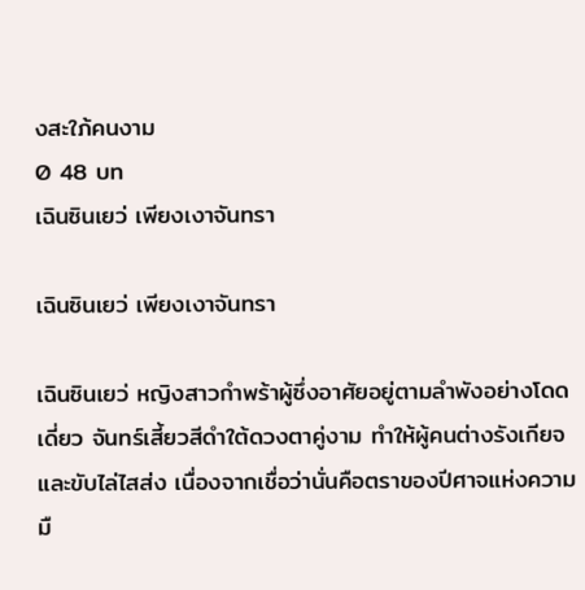งสะใภ้คนงาม
0 48 บท
เฉินซินเยว่ เพียงเงาจันทรา

เฉินซินเยว่ เพียงเงาจันทรา

เฉินซินเยว่ หญิงสาวกำพร้าผู้ซึ่งอาศัยอยู่ตามลำพังอย่างโดดเดี่ยว จันทร์เสี้ยวสีดำใต้ดวงตาคู่งาม ทำให้ผู้คนต่างรังเกียจและขับไล่ไสส่ง เนื่องจากเชื่อว่านั่นคือตราของปีศาจแห่งความมื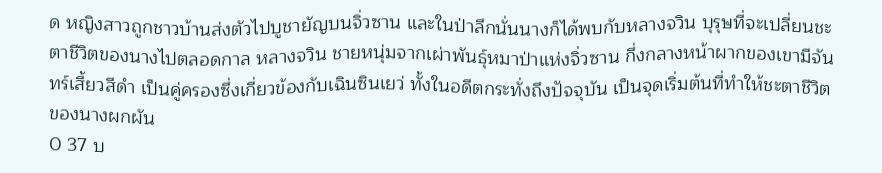ด หญิงสาวถูกชาวบ้านส่งตัวไปบูชายัญบนจิ่วซาน และในป่าลึกนั่นนางก็ได้พบกับหลางจวิน บุรุษที่จะเปลี่ยนชะตาชีวิตของนางไปตลอดกาล หลางจวิน ชายหนุ่มจากเผ่าพันธุ์หมาป่าแห่งจิ่วซาน กึ่งกลางหน้าผากของเขามีจันทร์เสี้ยวสีดำ เป็นคู่ครองซึ่งเกี่ยวข้องกับเฉินซินเยว่ ทั้งในอดีตกระทั่งถึงปัจจุบัน เป็นจุดเริ่มต้นที่ทำให้ชะตาชีวิตของนางผกผัน
0 37 บ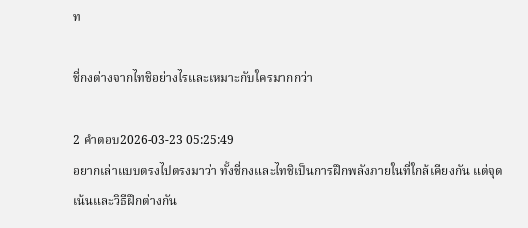ท

ชี่กงต่างจากไทชิอย่างไรและเหมาะกับใครมากกว่า

2 คำตอบ2026-03-23 05:25:49
อยากเล่าแบบตรงไปตรงมาว่า ทั้งชี่กงและไทชิเป็นการฝึกพลังภายในที่ใกล้เคียงกัน แต่จุดเน้นและวิธีฝึกต่างกัน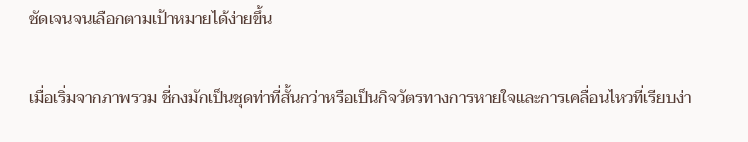ชัดเจนจนเลือกตามเป้าหมายได้ง่ายขึ้น

เมื่อเริ่มจากภาพรวม ชี่กงมักเป็นชุดท่าที่สั้นกว่าหรือเป็นกิจวัตรทางการหายใจและการเคลื่อนไหวที่เรียบง่า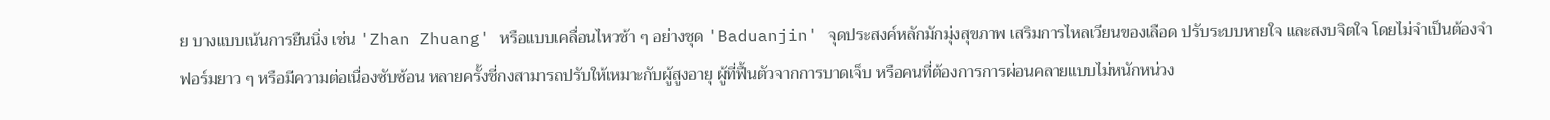ย บางแบบเน้นการยืนนิ่ง เช่น 'Zhan Zhuang' หรือแบบเคลื่อนไหวช้า ๆ อย่างชุด 'Baduanjin' จุดประสงค์หลักมักมุ่งสุขภาพ เสริมการไหลเวียนของเลือด ปรับระบบหายใจ และสงบจิตใจ โดยไม่จำเป็นต้องจำฟอร์มยาว ๆ หรือมีความต่อเนื่องซับซ้อน หลายครั้งชี่กงสามารถปรับให้เหมาะกับผู้สูงอายุ ผู้ที่ฟื้นตัวจากการบาดเจ็บ หรือคนที่ต้องการการผ่อนคลายแบบไม่หนักหน่วง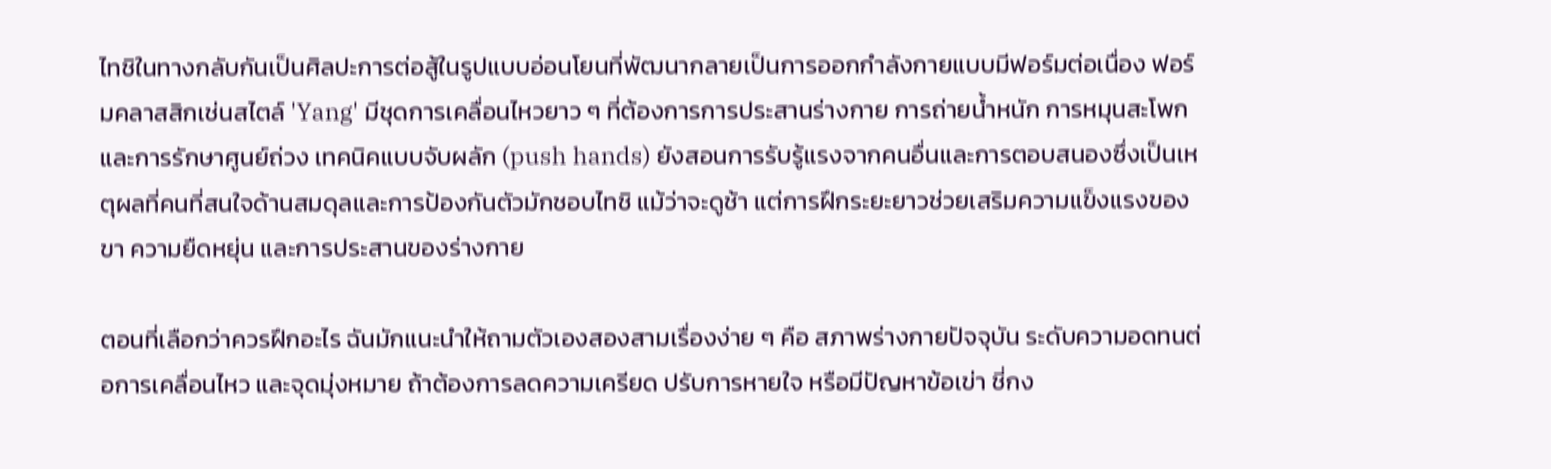ไทชิในทางกลับกันเป็นศิลปะการต่อสู้ในรูปแบบอ่อนโยนที่พัฒนากลายเป็นการออกกำลังกายแบบมีฟอร์มต่อเนื่อง ฟอร์มคลาสสิกเช่นสไตล์ 'Yang' มีชุดการเคลื่อนไหวยาว ๆ ที่ต้องการการประสานร่างกาย การถ่ายน้ำหนัก การหมุนสะโพก และการรักษาศูนย์ถ่วง เทคนิคแบบจับผลัก (push hands) ยังสอนการรับรู้แรงจากคนอื่นและการตอบสนองซึ่งเป็นเหตุผลที่คนที่สนใจด้านสมดุลและการป้องกันตัวมักชอบไทชิ แม้ว่าจะดูช้า แต่การฝึกระยะยาวช่วยเสริมความแข็งแรงของขา ความยืดหยุ่น และการประสานของร่างกาย

ตอนที่เลือกว่าควรฝึกอะไร ฉันมักแนะนำให้ถามตัวเองสองสามเรื่องง่าย ๆ คือ สภาพร่างกายปัจจุบัน ระดับความอดทนต่อการเคลื่อนไหว และจุดมุ่งหมาย ถ้าต้องการลดความเครียด ปรับการหายใจ หรือมีปัญหาข้อเข่า ชี่กง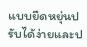แบบยืดหยุ่นปรับได้ง่ายและป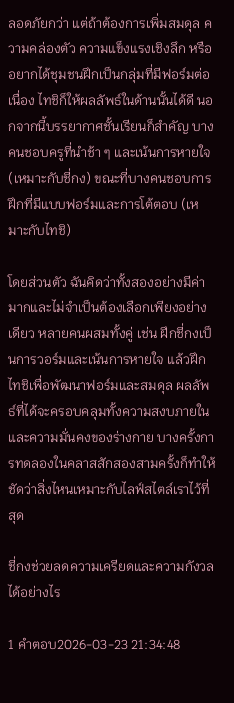ลอดภัยกว่า แต่ถ้าต้องการเพิ่มสมดุล ความคล่องตัว ความแข็งแรงเชิงลึก หรืออยากได้ชุมชนฝึกเป็นกลุ่มที่มีฟอร์มต่อเนื่อง ไทชิก็ให้ผลลัพธ์ในด้านนั้นได้ดี นอกจากนี้บรรยากาศชั้นเรียนก็สำคัญ บางคนชอบครูที่นำช้า ๆ และเน้นการหายใจ (เหมาะกับชี่กง) ขณะที่บางคนชอบการฝึกที่มีแบบฟอร์มและการโต้ตอบ (เหมาะกับไทชิ)

โดยส่วนตัว ฉันคิดว่าทั้งสองอย่างมีค่ามากและไม่จำเป็นต้องเลือกเพียงอย่างเดียว หลายคนผสมทั้งคู่ เช่น ฝึกชี่กงเป็นการวอร์มและเน้นการหายใจ แล้วฝึกไทชิเพื่อพัฒนาฟอร์มและสมดุล ผลลัพธ์ที่ได้จะครอบคลุมทั้งความสงบภายในและความมั่นคงของร่างกาย บางครั้งการทดลองในคลาสสักสองสามครั้งก็ทำให้ชัดว่าสิ่งไหนเหมาะกับไลฟ์สไตล์เราไว้ที่สุด

ชี่กงช่วยลดความเครียดและความกังวลได้อย่างไร

1 คำตอบ2026-03-23 21:34:48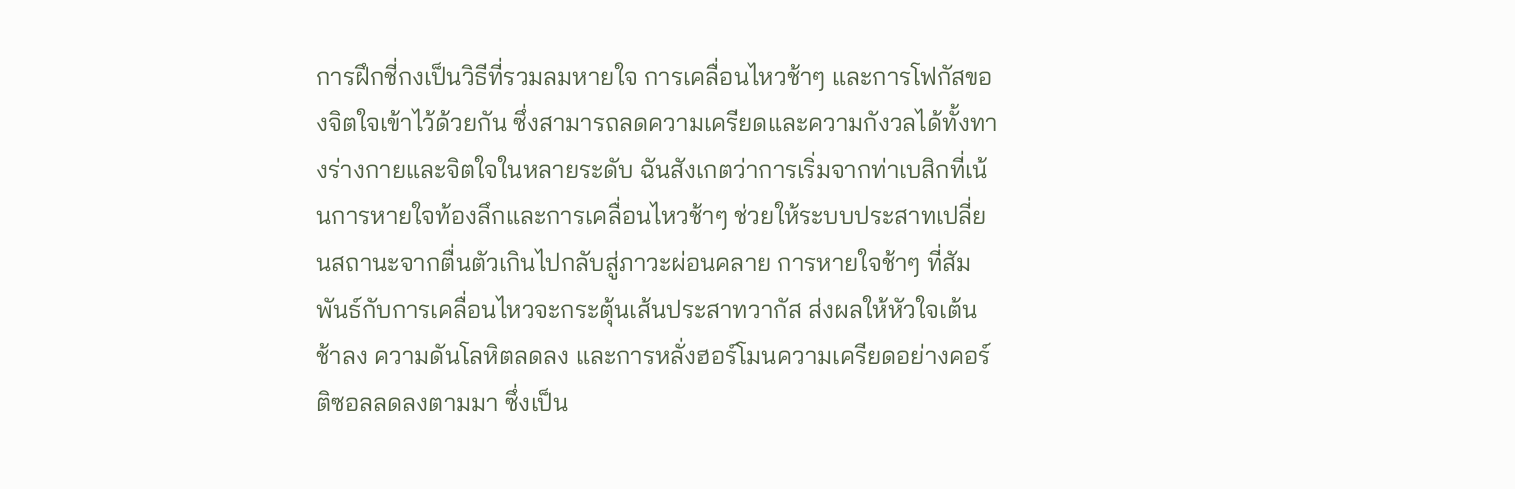การฝึกชี่กงเป็นวิธีที่รวมลมหายใจ การเคลื่อนไหวช้าๆ และการโฟกัสของจิตใจเข้าไว้ด้วยกัน ซึ่งสามารถลดความเครียดและความกังวลได้ทั้งทางร่างกายและจิตใจในหลายระดับ ฉันสังเกตว่าการเริ่มจากท่าเบสิกที่เน้นการหายใจท้องลึกและการเคลื่อนไหวช้าๆ ช่วยให้ระบบประสาทเปลี่ยนสถานะจากตื่นตัวเกินไปกลับสู่ภาวะผ่อนคลาย การหายใจช้าๆ ที่สัมพันธ์กับการเคลื่อนไหวจะกระตุ้นเส้นประสาทวากัส ส่งผลให้หัวใจเต้นช้าลง ความดันโลหิตลดลง และการหลั่งฮอร์โมนความเครียดอย่างคอร์ติซอลลดลงตามมา ซึ่งเป็น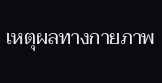เหตุผลทางกายภาพ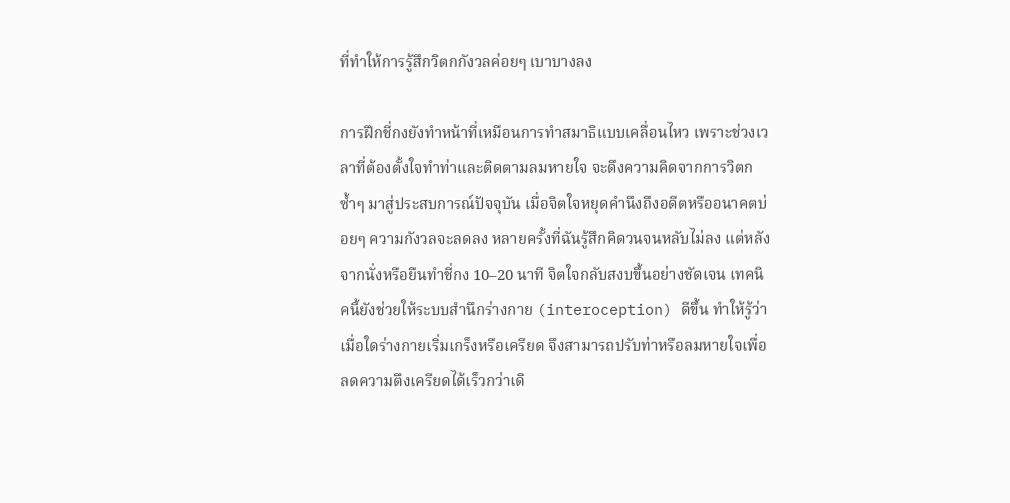ที่ทำให้การรู้สึกวิตกกังวลค่อยๆ เบาบางลง

การฝึกชี่กงยังทำหน้าที่เหมือนการทำสมาธิแบบเคลื่อนไหว เพราะช่วงเวลาที่ต้องตั้งใจทำท่าและติดตามลมหายใจ จะดึงความคิดจากการวิตกซ้ำๆ มาสู่ประสบการณ์ปัจจุบัน เมื่อจิตใจหยุดคำนึงถึงอดีตหรืออนาคตบ่อยๆ ความกังวลจะลดลง หลายครั้งที่ฉันรู้สึกคิดวนจนหลับไม่ลง แต่หลังจากนั่งหรือยืนทำชี่กง 10–20 นาที จิตใจกลับสงบขึ้นอย่างชัดเจน เทคนิคนี้ยังช่วยให้ระบบสำนึกร่างกาย (interoception) ดีขึ้น ทำให้รู้ว่าเมื่อใดร่างกายเริ่มเกร็งหรือเครียด จึงสามารถปรับท่าหรือลมหายใจเพื่อลดความตึงเครียดได้เร็วกว่าเดิ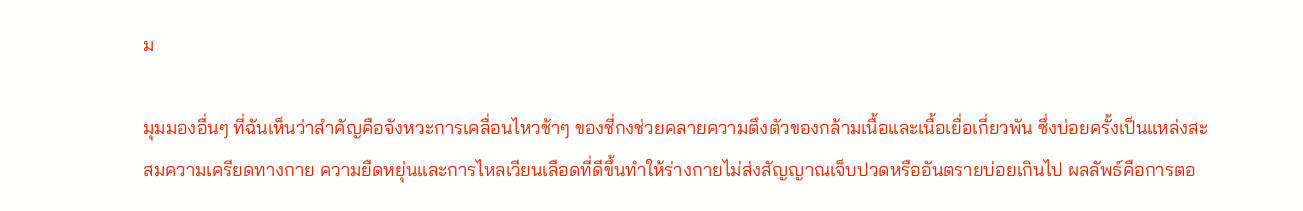ม

มุมมองอื่นๆ ที่ฉันเห็นว่าสำคัญคือจังหวะการเคลื่อนไหวช้าๆ ของชี่กงช่วยคลายความตึงตัวของกล้ามเนื้อและเนื้อเยื่อเกี่ยวพัน ซึ่งบ่อยครั้งเป็นแหล่งสะสมความเครียดทางกาย ความยืดหยุ่นและการไหลเวียนเลือดที่ดีขึ้นทำให้ร่างกายไม่ส่งสัญญาณเจ็บปวดหรืออันตรายบ่อยเกินไป ผลลัพธ์คือการตอ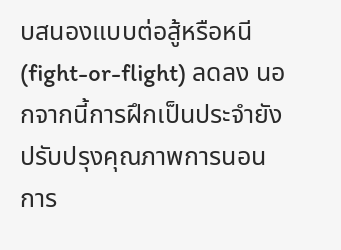บสนองแบบต่อสู้หรือหนี (fight-or-flight) ลดลง นอกจากนี้การฝึกเป็นประจำยังปรับปรุงคุณภาพการนอน การ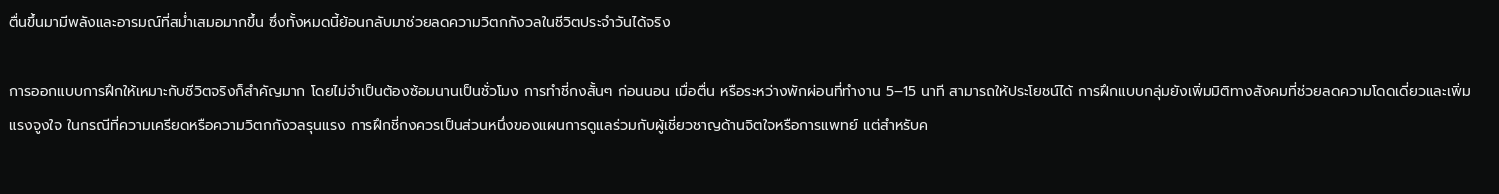ตื่นขึ้นมามีพลังและอารมณ์ที่สม่ำเสมอมากขึ้น ซึ่งทั้งหมดนี้ย้อนกลับมาช่วยลดความวิตกกังวลในชีวิตประจำวันได้จริง

การออกแบบการฝึกให้เหมาะกับชีวิตจริงก็สำคัญมาก โดยไม่จำเป็นต้องซ้อมนานเป็นชั่วโมง การทำชี่กงสั้นๆ ก่อนนอน เมื่อตื่น หรือระหว่างพักผ่อนที่ทำงาน 5–15 นาที สามารถให้ประโยชน์ได้ การฝึกแบบกลุ่มยังเพิ่มมิติทางสังคมที่ช่วยลดความโดดเดี่ยวและเพิ่มแรงจูงใจ ในกรณีที่ความเครียดหรือความวิตกกังวลรุนแรง การฝึกชี่กงควรเป็นส่วนหนึ่งของแผนการดูแลร่วมกับผู้เชี่ยวชาญด้านจิตใจหรือการแพทย์ แต่สำหรับค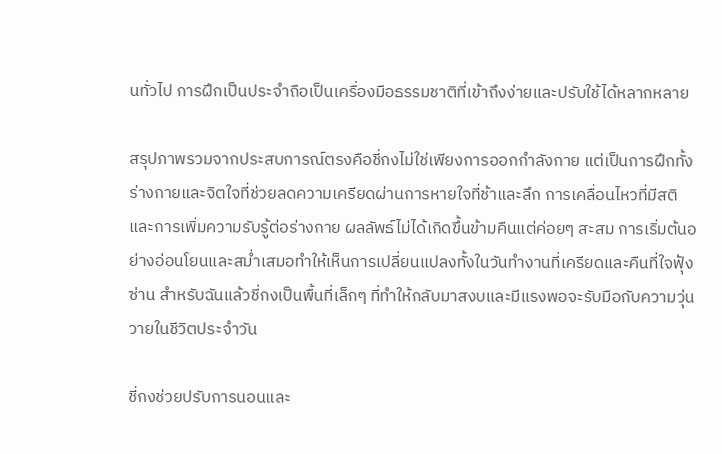นทั่วไป การฝึกเป็นประจำถือเป็นเครื่องมือธรรมชาติที่เข้าถึงง่ายและปรับใช้ได้หลากหลาย

สรุปภาพรวมจากประสบการณ์ตรงคือชี่กงไม่ใช่เพียงการออกกำลังกาย แต่เป็นการฝึกทั้งร่างกายและจิตใจที่ช่วยลดความเครียดผ่านการหายใจที่ช้าและลึก การเคลื่อนไหวที่มีสติ และการเพิ่มความรับรู้ต่อร่างกาย ผลลัพธ์ไม่ได้เกิดขึ้นข้ามคืนแต่ค่อยๆ สะสม การเริ่มต้นอย่างอ่อนโยนและสม่ำเสมอทำให้เห็นการเปลี่ยนแปลงทั้งในวันทำงานที่เครียดและคืนที่ใจฟุ้งซ่าน สำหรับฉันแล้วชี่กงเป็นพื้นที่เล็กๆ ที่ทำให้กลับมาสงบและมีแรงพอจะรับมือกับความวุ่นวายในชีวิตประจำวัน

ชี่กงช่วยปรับการนอนและ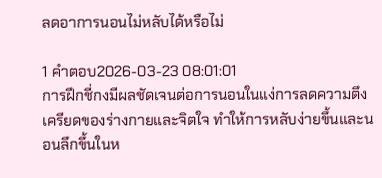ลดอาการนอนไม่หลับได้หรือไม่

1 คำตอบ2026-03-23 08:01:01
การฝึกชี่กงมีผลชัดเจนต่อการนอนในแง่การลดความตึงเครียดของร่างกายและจิตใจ ทำให้การหลับง่ายขึ้นและนอนลึกขึ้นในห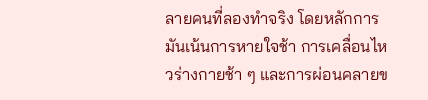ลายคนที่ลองทำจริง โดยหลักการมันเน้นการหายใจช้า การเคลื่อนไหวร่างกายช้า ๆ และการผ่อนคลายข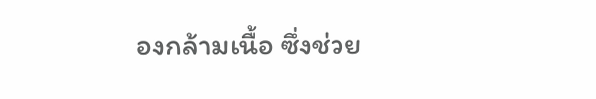องกล้ามเนื้อ ซึ่งช่วย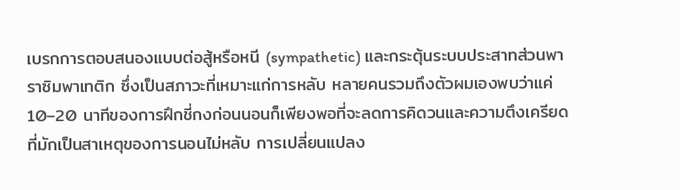เบรกการตอบสนองแบบต่อสู้หรือหนี (sympathetic) และกระตุ้นระบบประสาทส่วนพาราซิมพาเทติก ซึ่งเป็นสภาวะที่เหมาะแก่การหลับ หลายคนรวมถึงตัวผมเองพบว่าแค่ 10–20 นาทีของการฝึกชี่กงก่อนนอนก็เพียงพอที่จะลดการคิดวนและความตึงเครียดที่มักเป็นสาเหตุของการนอนไม่หลับ การเปลี่ยนแปลง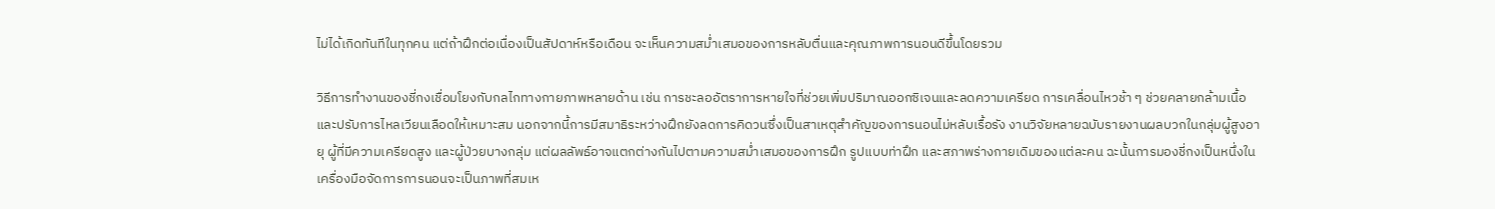ไม่ได้เกิดทันทีในทุกคน แต่ถ้าฝึกต่อเนื่องเป็นสัปดาห์หรือเดือน จะเห็นความสม่ำเสมอของการหลับตื่นและคุณภาพการนอนดีขึ้นโดยรวม

วิธีการทำงานของชี่กงเชื่อมโยงกับกลไกทางกายภาพหลายด้าน เช่น การชะลออัตราการหายใจที่ช่วยเพิ่มปริมาณออกซิเจนและลดความเครียด การเคลื่อนไหวช้า ๆ ช่วยคลายกล้ามเนื้อและปรับการไหลเวียนเลือดให้เหมาะสม นอกจากนี้การมีสมาธิระหว่างฝึกยังลดการคิดวนซึ่งเป็นสาเหตุสำคัญของการนอนไม่หลับเรื้อรัง งานวิจัยหลายฉบับรายงานผลบวกในกลุ่มผู้สูงอายุ ผู้ที่มีความเครียดสูง และผู้ป่วยบางกลุ่ม แต่ผลลัพธ์อาจแตกต่างกันไปตามความสม่ำเสมอของการฝึก รูปแบบท่าฝึก และสภาพร่างกายเดิมของแต่ละคน ฉะนั้นการมองชี่กงเป็นหนึ่งในเครื่องมือจัดการการนอนจะเป็นภาพที่สมเห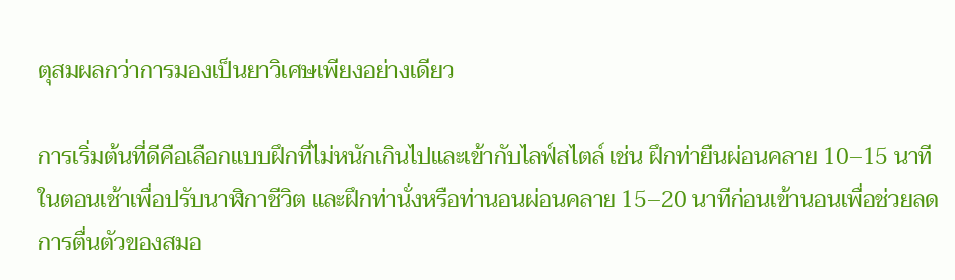ตุสมผลกว่าการมองเป็นยาวิเศษเพียงอย่างเดียว

การเริ่มต้นที่ดีคือเลือกแบบฝึกที่ไม่หนักเกินไปและเข้ากับไลฟ์สไตล์ เช่น ฝึกท่ายืนผ่อนคลาย 10–15 นาทีในตอนเช้าเพื่อปรับนาฬิกาชีวิต และฝึกท่านั่งหรือท่านอนผ่อนคลาย 15–20 นาทีก่อนเข้านอนเพื่อช่วยลดการตื่นตัวของสมอ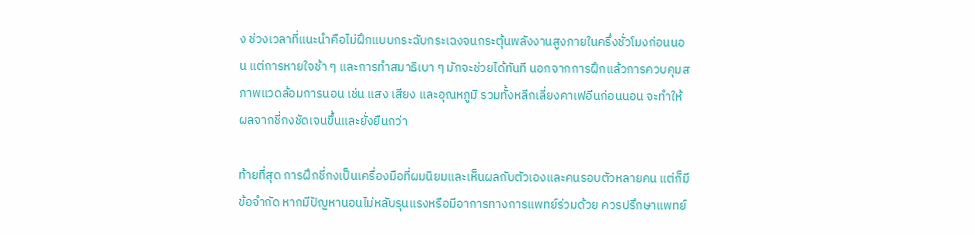ง ช่วงเวลาที่แนะนำคือไม่ฝึกแบบกระฉับกระเฉงจนกระตุ้นพลังงานสูงภายในครึ่งชั่วโมงก่อนนอน แต่การหายใจช้า ๆ และการทำสมาธิเบา ๆ มักจะช่วยได้ทันที นอกจากการฝึกแล้วการควบคุมสภาพแวดล้อมการนอน เช่น แสง เสียง และอุณหภูมิ รวมทั้งหลีกเลี่ยงคาเฟอีนก่อนนอน จะทำให้ผลจากชี่กงชัดเจนขึ้นและยั่งยืนกว่า

ท้ายที่สุด การฝึกชี่กงเป็นเครื่องมือที่ผมนิยมและเห็นผลกับตัวเองและคนรอบตัวหลายคน แต่ก็มีข้อจำกัด หากมีปัญหานอนไม่หลับรุนแรงหรือมีอาการทางการแพทย์ร่วมด้วย ควรปรึกษาแพทย์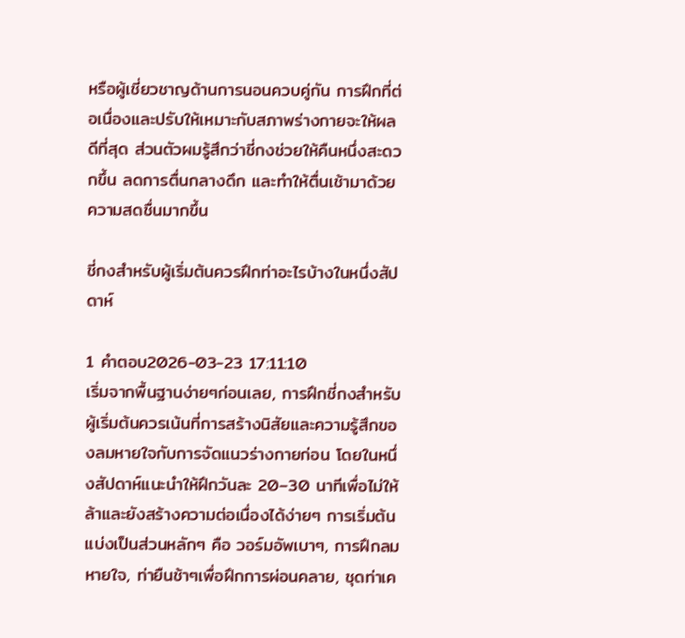หรือผู้เชี่ยวชาญด้านการนอนควบคู่กัน การฝึกที่ต่อเนื่องและปรับให้เหมาะกับสภาพร่างกายจะให้ผลดีที่สุด ส่วนตัวผมรู้สึกว่าชี่กงช่วยให้คืนหนึ่งสะดวกขึ้น ลดการตื่นกลางดึก และทำให้ตื่นเช้ามาด้วยความสดชื่นมากขึ้น

ชี่กงสำหรับผู้เริ่มต้นควรฝึกท่าอะไรบ้างในหนึ่งสัปดาห์

1 คำตอบ2026-03-23 17:11:10
เริ่มจากพื้นฐานง่ายๆก่อนเลย, การฝึกชี่กงสำหรับผู้เริ่มต้นควรเน้นที่การสร้างนิสัยและความรู้สึกของลมหายใจกับการจัดแนวร่างกายก่อน โดยในหนึ่งสัปดาห์แนะนำให้ฝึกวันละ 20–30 นาทีเพื่อไม่ให้ล้าและยังสร้างความต่อเนื่องได้ง่ายๆ การเริ่มต้นแบ่งเป็นส่วนหลักๆ คือ วอร์มอัพเบาๆ, การฝึกลมหายใจ, ท่ายืนช้าๆเพื่อฝึกการผ่อนคลาย, ชุดท่าเค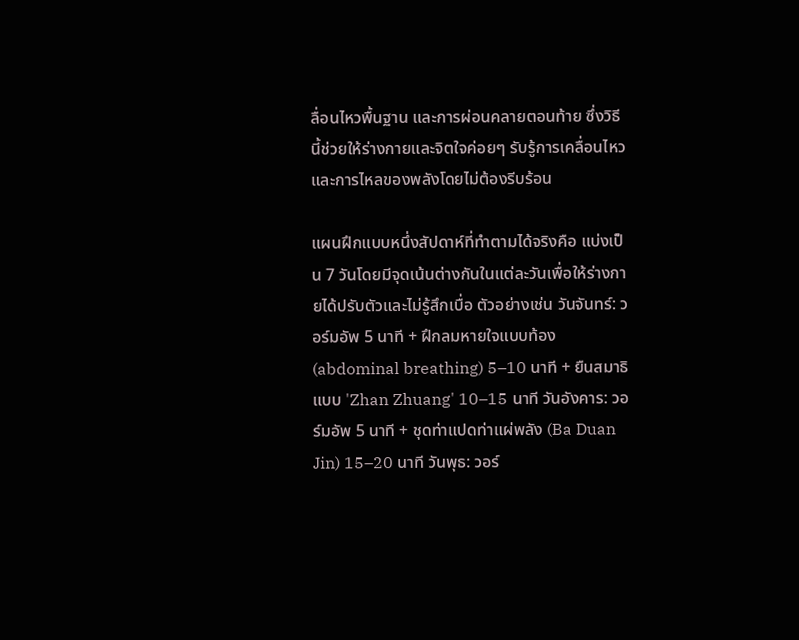ลื่อนไหวพื้นฐาน และการผ่อนคลายตอนท้าย ซึ่งวิธีนี้ช่วยให้ร่างกายและจิตใจค่อยๆ รับรู้การเคลื่อนไหวและการไหลของพลังโดยไม่ต้องรีบร้อน

แผนฝึกแบบหนึ่งสัปดาห์ที่ทำตามได้จริงคือ แบ่งเป็น 7 วันโดยมีจุดเน้นต่างกันในแต่ละวันเพื่อให้ร่างกายได้ปรับตัวและไม่รู้สึกเบื่อ ตัวอย่างเช่น วันจันทร์: วอร์มอัพ 5 นาที + ฝึกลมหายใจแบบท้อง (abdominal breathing) 5–10 นาที + ยืนสมาธิแบบ 'Zhan Zhuang' 10–15 นาที วันอังคาร: วอร์มอัพ 5 นาที + ชุดท่าแปดท่าแผ่พลัง (Ba Duan Jin) 15–20 นาที วันพุธ: วอร์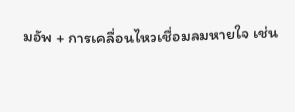มอัพ + การเคลื่อนไหวเชื่อมลมหายใจ เช่น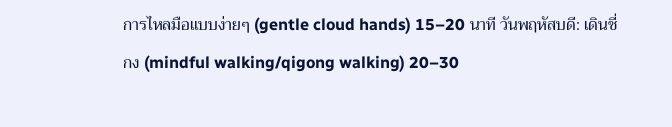การไหลมือแบบง่ายๆ (gentle cloud hands) 15–20 นาที วันพฤหัสบดี: เดินชี่กง (mindful walking/qigong walking) 20–30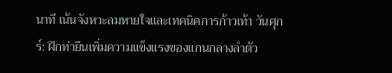นาที เน้นจังหวะลมหายใจและเทคนิคการก้าวเท้า วันศุกร์: ฝึกท่ายืนเพิ่มความแข็งแรงของแกนกลางลำตัว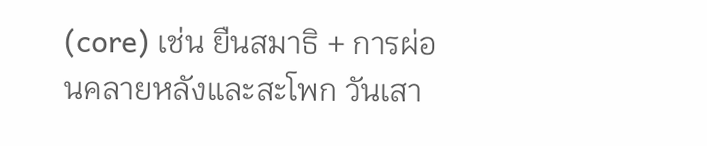(core) เช่น ยืนสมาธิ + การผ่อนคลายหลังและสะโพก วันเสา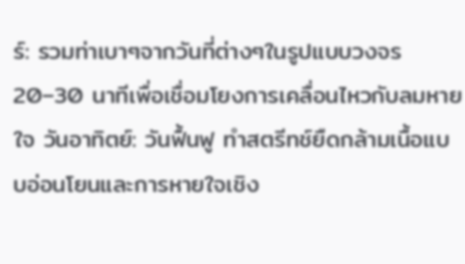ร์: รวมท่าเบาๆจากวันที่ต่างๆในรูปแบบวงจร 20–30 นาทีเพื่อเชื่อมโยงการเคลื่อนไหวกับลมหายใจ วันอาทิตย์: วันฟื้นฟู ทำสตรีทช์ยืดกล้ามเนื้อแบบอ่อนโยนและการหายใจเชิง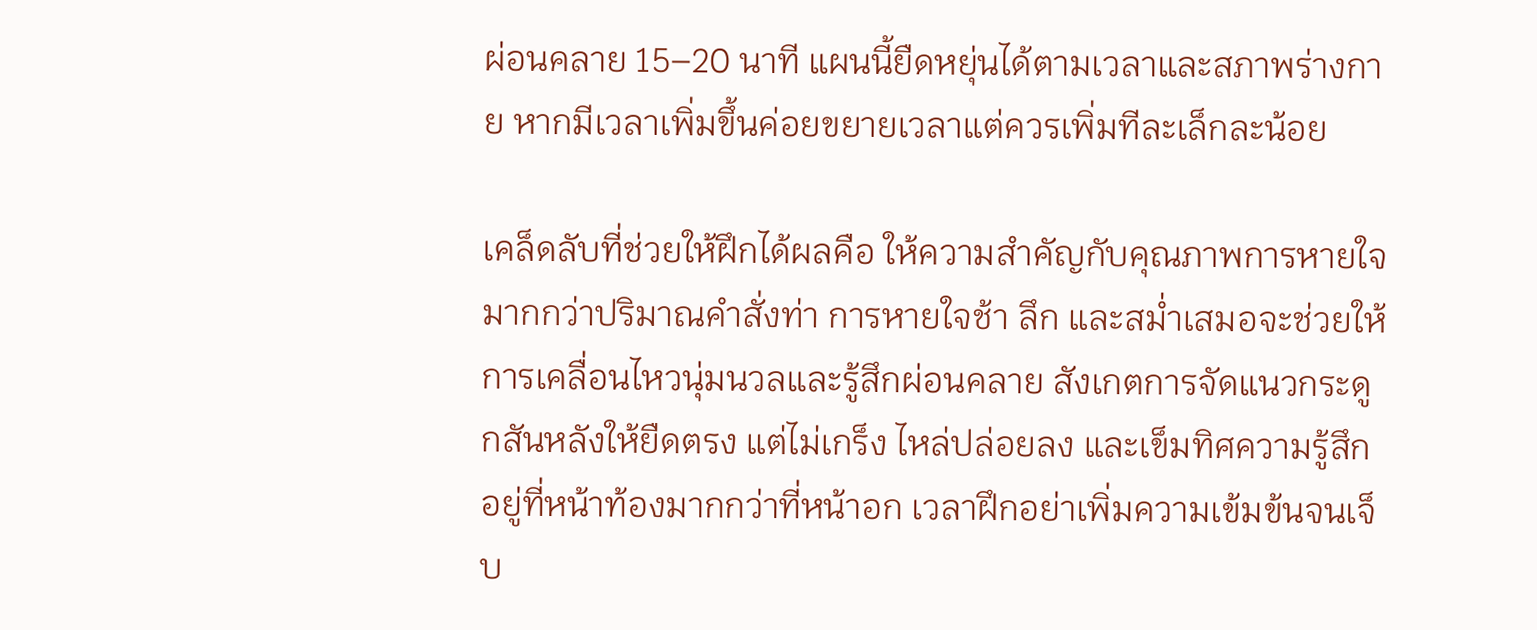ผ่อนคลาย 15–20 นาที แผนนี้ยืดหยุ่นได้ตามเวลาและสภาพร่างกาย หากมีเวลาเพิ่มขึ้นค่อยขยายเวลาแต่ควรเพิ่มทีละเล็กละน้อย

เคล็ดลับที่ช่วยให้ฝึกได้ผลคือ ให้ความสำคัญกับคุณภาพการหายใจมากกว่าปริมาณคำสั่งท่า การหายใจช้า ลึก และสม่ำเสมอจะช่วยให้การเคลื่อนไหวนุ่มนวลและรู้สึกผ่อนคลาย สังเกตการจัดแนวกระดูกสันหลังให้ยืดตรง แต่ไม่เกร็ง ไหล่ปล่อยลง และเข็มทิศความรู้สึกอยู่ที่หน้าท้องมากกว่าที่หน้าอก เวลาฝึกอย่าเพิ่มความเข้มข้นจนเจ็บ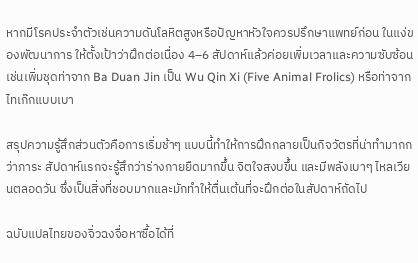หากมีโรคประจำตัวเช่นความดันโลหิตสูงหรือปัญหาหัวใจควรปรึกษาแพทย์ก่อน ในแง่ของพัฒนาการ ให้ตั้งเป้าว่าฝึกต่อเนื่อง 4–6 สัปดาห์แล้วค่อยเพิ่มเวลาและความซับซ้อน เช่นเพิ่มชุดท่าจาก Ba Duan Jin เป็น Wu Qin Xi (Five Animal Frolics) หรือท่าจากไทเก๊กแบบเบา

สรุปความรู้สึกส่วนตัวคือการเริ่มช้าๆ แบบนี้ทำให้การฝึกกลายเป็นกิจวัตรที่น่าทำมากกว่าภาระ สัปดาห์แรกจะรู้สึกว่าร่างกายยืดมากขึ้น จิตใจสงบขึ้น และมีพลังเบาๆ ไหลเวียนตลอดวัน ซึ่งเป็นสิ่งที่ชอบมากและมักทำให้ตื่นเต้นที่จะฝึกต่อในสัปดาห์ถัดไป

ฉบับแปลไทยของจิ่วฉงจื่อหาซื้อได้ที่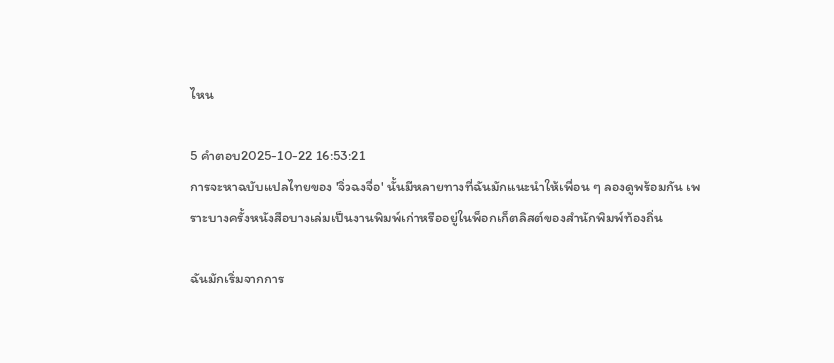ไหน

5 คำตอบ2025-10-22 16:53:21
การจะหาฉบับแปลไทยของ 'จิ่วฉงจื่อ' นั้นมีหลายทางที่ฉันมักแนะนำให้เพื่อน ๆ ลองดูพร้อมกัน เพราะบางครั้งหนังสือบางเล่มเป็นงานพิมพ์เก่าหรืออยู่ในพ็อกเก็ตลิสต์ของสำนักพิมพ์ท้องถิ่น

ฉันมักเริ่มจากการ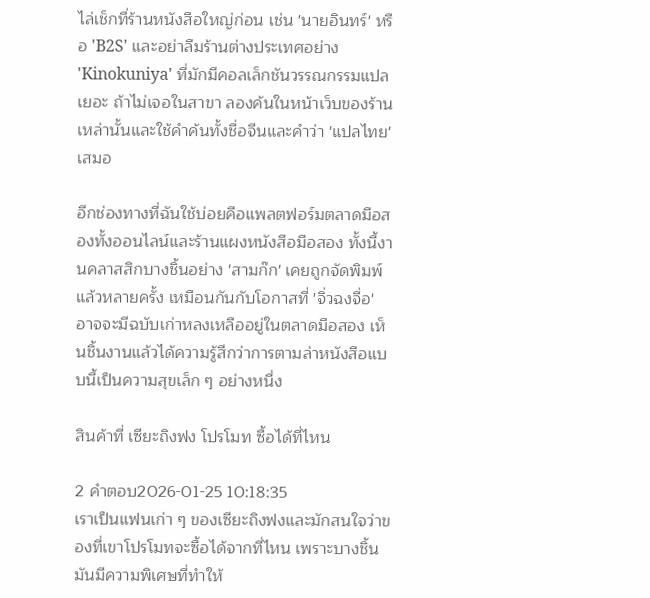ไล่เช็กที่ร้านหนังสือใหญ่ก่อน เช่น 'นายอินทร์' หรือ 'B2S' และอย่าลืมร้านต่างประเทศอย่าง 'Kinokuniya' ที่มักมีคอลเล็กชันวรรณกรรมแปลเยอะ ถ้าไม่เจอในสาขา ลองค้นในหน้าเว็บของร้านเหล่านั้นและใช้คำค้นทั้งชื่อจีนและคำว่า 'แปลไทย' เสมอ

อีกช่องทางที่ฉันใช้บ่อยคือแพลตฟอร์มตลาดมือสองทั้งออนไลน์และร้านแผงหนังสือมือสอง ทั้งนี้งานคลาสสิกบางชิ้นอย่าง 'สามก๊ก' เคยถูกจัดพิมพ์แล้วหลายครั้ง เหมือนกันกับโอกาสที่ 'จิ่วฉงจื่อ' อาจจะมีฉบับเก่าหลงเหลืออยู่ในตลาดมือสอง เห็นชิ้นงานแล้วได้ความรู้สึกว่าการตามล่าหนังสือแบบนี้เป็นความสุขเล็ก ๆ อย่างหนึ่ง

สินค้าที่ เซียะถิงฟง โปรโมท ซื้อได้ที่ไหน

2 คำตอบ2026-01-25 10:18:35
เราเป็นแฟนเก่า ๆ ของเซียะถิงฟงและมักสนใจว่าของที่เขาโปรโมทจะซื้อได้จากที่ไหน เพราะบางชิ้นมันมีความพิเศษที่ทำให้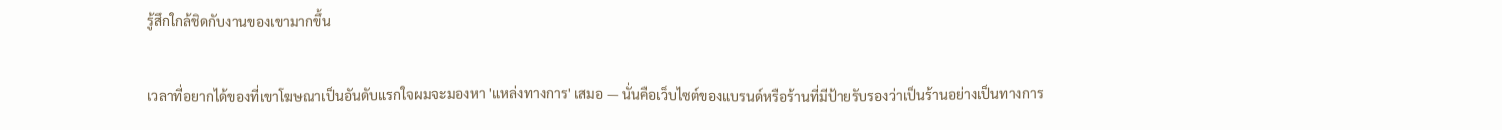รู้สึกใกล้ชิดกับงานของเขามากขึ้น

เวลาที่อยากได้ของที่เขาโฆษณาเป็นอันดับแรกใจผมจะมองหา 'แหล่งทางการ' เสมอ — นั่นคือเว็บไซต์ของแบรนด์หรือร้านที่มีป้ายรับรองว่าเป็นร้านอย่างเป็นทางการ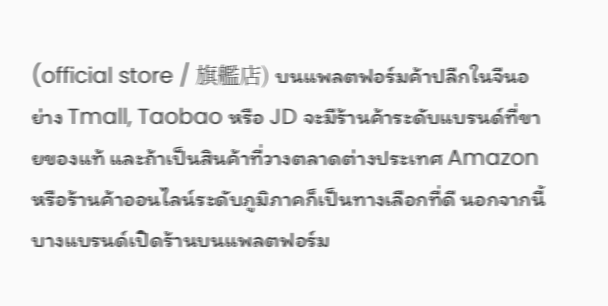(official store / 旗艦店) บนแพลตฟอร์มค้าปลีกในจีนอย่าง Tmall, Taobao หรือ JD จะมีร้านค้าระดับแบรนด์ที่ขายของแท้ และถ้าเป็นสินค้าที่วางตลาดต่างประเทศ Amazon หรือร้านค้าออนไลน์ระดับภูมิภาคก็เป็นทางเลือกที่ดี นอกจากนี้ บางแบรนด์เปิดร้านบนแพลตฟอร์ม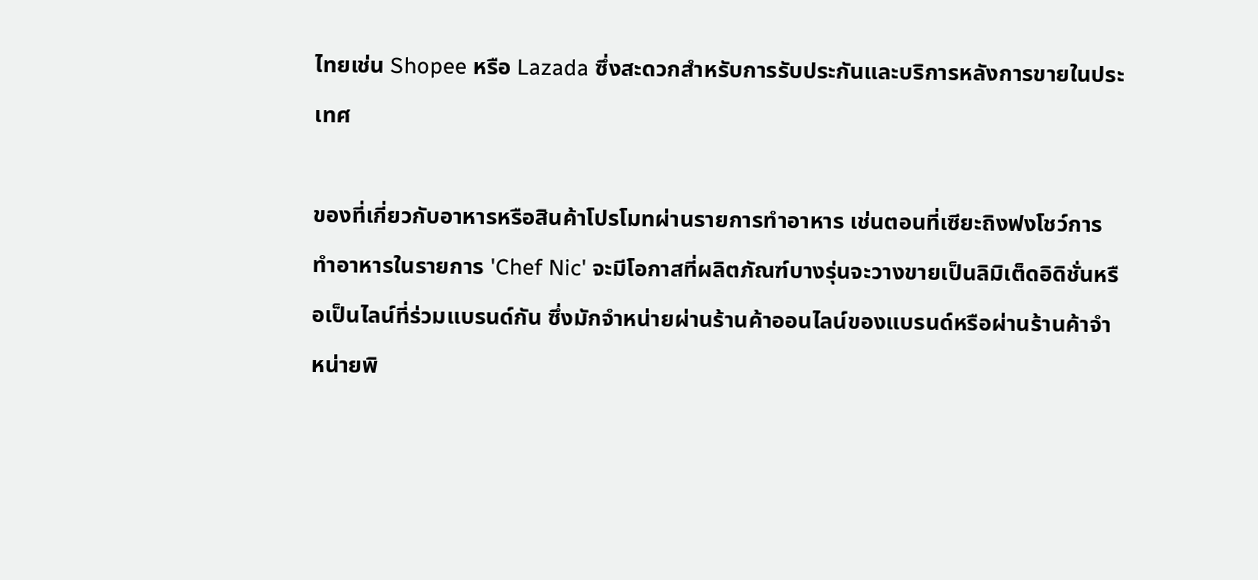ไทยเช่น Shopee หรือ Lazada ซึ่งสะดวกสำหรับการรับประกันและบริการหลังการขายในประเทศ

ของที่เกี่ยวกับอาหารหรือสินค้าโปรโมทผ่านรายการทำอาหาร เช่นตอนที่เซียะถิงฟงโชว์การทำอาหารในรายการ 'Chef Nic' จะมีโอกาสที่ผลิตภัณฑ์บางรุ่นจะวางขายเป็นลิมิเต็ดอิดิชั่นหรือเป็นไลน์ที่ร่วมแบรนด์กัน ซึ่งมักจำหน่ายผ่านร้านค้าออนไลน์ของแบรนด์หรือผ่านร้านค้าจำหน่ายพิ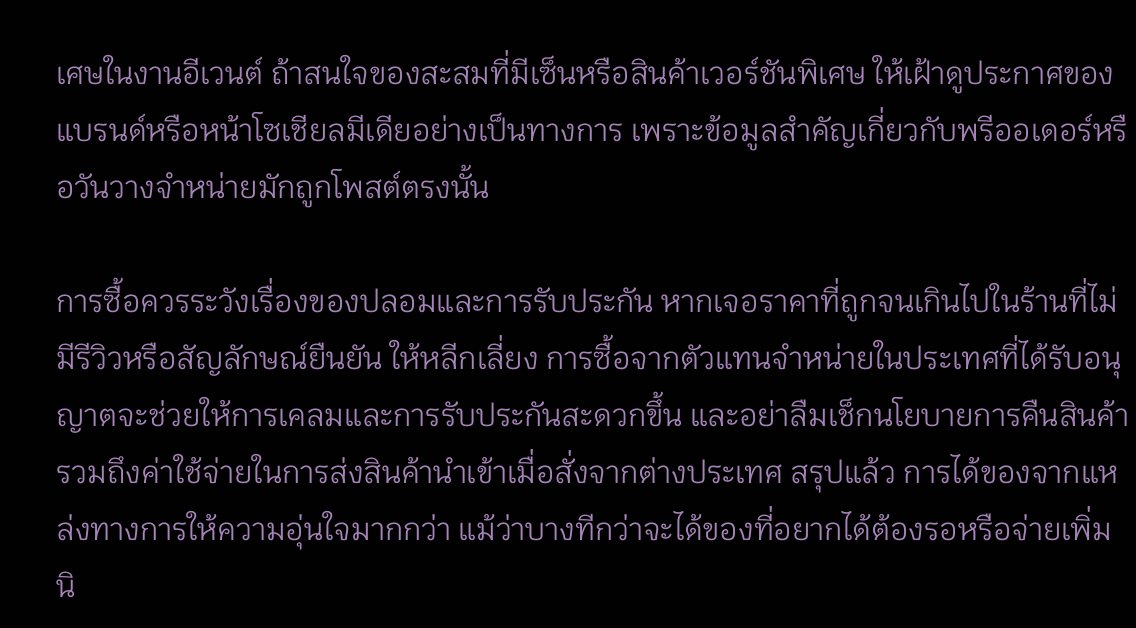เศษในงานอีเวนต์ ถ้าสนใจของสะสมที่มีเซ็นหรือสินค้าเวอร์ชันพิเศษ ให้เฝ้าดูประกาศของแบรนด์หรือหน้าโซเชียลมีเดียอย่างเป็นทางการ เพราะข้อมูลสำคัญเกี่ยวกับพรีออเดอร์หรือวันวางจำหน่ายมักถูกโพสต์ตรงนั้น

การซื้อควรระวังเรื่องของปลอมและการรับประกัน หากเจอราคาที่ถูกจนเกินไปในร้านที่ไม่มีรีวิวหรือสัญลักษณ์ยืนยัน ให้หลีกเลี่ยง การซื้อจากตัวแทนจำหน่ายในประเทศที่ได้รับอนุญาตจะช่วยให้การเคลมและการรับประกันสะดวกขึ้น และอย่าลืมเช็กนโยบายการคืนสินค้า รวมถึงค่าใช้จ่ายในการส่งสินค้านำเข้าเมื่อสั่งจากต่างประเทศ สรุปแล้ว การได้ของจากแหล่งทางการให้ความอุ่นใจมากกว่า แม้ว่าบางทีกว่าจะได้ของที่อยากได้ต้องรอหรือจ่ายเพิ่มนิ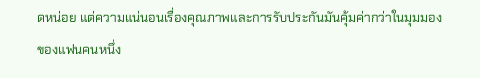ดหน่อย แต่ความแน่นอนเรื่องคุณภาพและการรับประกันมันคุ้มค่ากว่าในมุมมองของแฟนคนหนึ่ง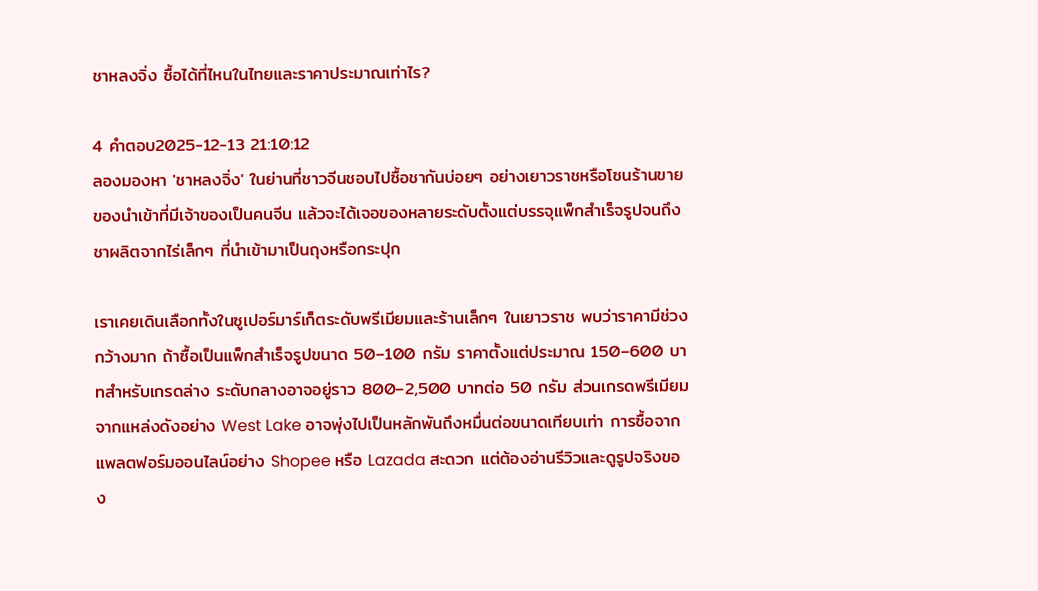ชาหลงจิ่ง ซื้อได้ที่ไหนในไทยและราคาประมาณเท่าไร?

4 คำตอบ2025-12-13 21:10:12
ลองมองหา 'ชาหลงจิ่ง' ในย่านที่ชาวจีนชอบไปซื้อชากันบ่อยๆ อย่างเยาวราชหรือโซนร้านขายของนำเข้าที่มีเจ้าของเป็นคนจีน แล้วจะได้เจอของหลายระดับตั้งแต่บรรจุแพ็กสำเร็จรูปจนถึงชาผลิตจากไร่เล็กๆ ที่นำเข้ามาเป็นถุงหรือกระปุก

เราเคยเดินเลือกทั้งในซูเปอร์มาร์เก็ตระดับพรีเมียมและร้านเล็กๆ ในเยาวราช พบว่าราคามีช่วงกว้างมาก ถ้าซื้อเป็นแพ็กสำเร็จรูปขนาด 50–100 กรัม ราคาตั้งแต่ประมาณ 150–600 บาทสำหรับเกรดล่าง ระดับกลางอาจอยู่ราว 800–2,500 บาทต่อ 50 กรัม ส่วนเกรดพรีเมียมจากแหล่งดังอย่าง West Lake อาจพุ่งไปเป็นหลักพันถึงหมื่นต่อขนาดเทียบเท่า การซื้อจากแพลตฟอร์มออนไลน์อย่าง Shopee หรือ Lazada สะดวก แต่ต้องอ่านรีวิวและดูรูปจริงของ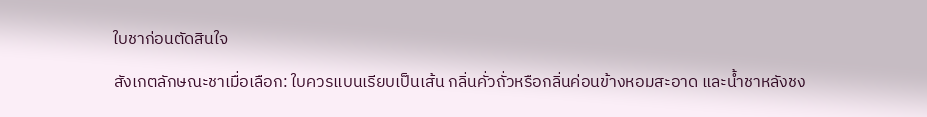ใบชาก่อนตัดสินใจ

สังเกตลักษณะชาเมื่อเลือก: ใบควรแบนเรียบเป็นเส้น กลิ่นคั่วถั่วหรือกลิ่นค่อนข้างหอมสะอาด และน้ำชาหลังชง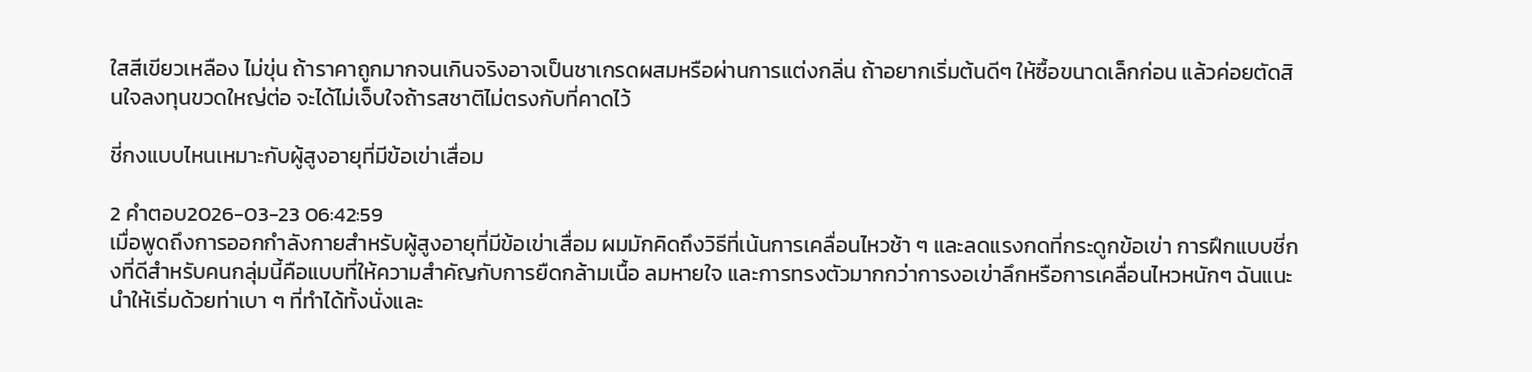ใสสีเขียวเหลือง ไม่ขุ่น ถ้าราคาถูกมากจนเกินจริงอาจเป็นชาเกรดผสมหรือผ่านการแต่งกลิ่น ถ้าอยากเริ่มต้นดีๆ ให้ซื้อขนาดเล็กก่อน แล้วค่อยตัดสินใจลงทุนขวดใหญ่ต่อ จะได้ไม่เจ็บใจถ้ารสชาติไม่ตรงกับที่คาดไว้

ชี่กงแบบไหนเหมาะกับผู้สูงอายุที่มีข้อเข่าเสื่อม

2 คำตอบ2026-03-23 06:42:59
เมื่อพูดถึงการออกกำลังกายสำหรับผู้สูงอายุที่มีข้อเข่าเสื่อม ผมมักคิดถึงวิธีที่เน้นการเคลื่อนไหวช้า ๆ และลดแรงกดที่กระดูกข้อเข่า การฝึกแบบชี่กงที่ดีสำหรับคนกลุ่มนี้คือแบบที่ให้ความสำคัญกับการยืดกล้ามเนื้อ ลมหายใจ และการทรงตัวมากกว่าการงอเข่าลึกหรือการเคลื่อนไหวหนักๆ ฉันแนะนำให้เริ่มด้วยท่าเบา ๆ ที่ทำได้ทั้งนั่งและ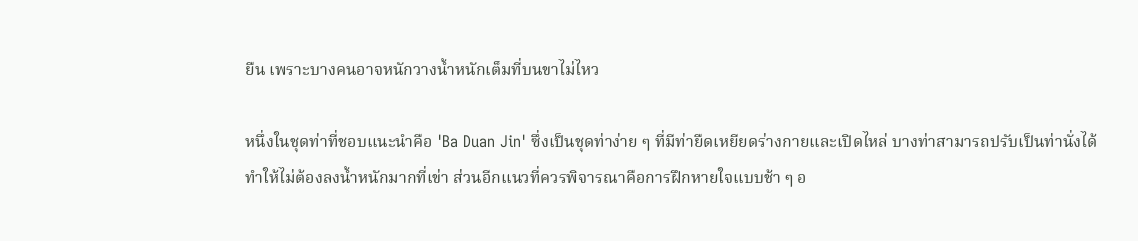ยืน เพราะบางคนอาจหนักวางน้ำหนักเต็มที่บนขาไม่ไหว

หนึ่งในชุดท่าที่ชอบแนะนำคือ 'Ba Duan Jin' ซึ่งเป็นชุดท่าง่าย ๆ ที่มีท่ายืดเหยียดร่างกายและเปิดไหล่ บางท่าสามารถปรับเป็นท่านั่งได้ ทำให้ไม่ต้องลงน้ำหนักมากที่เข่า ส่วนอีกแนวที่ควรพิจารณาคือการฝึกหายใจแบบช้า ๆ อ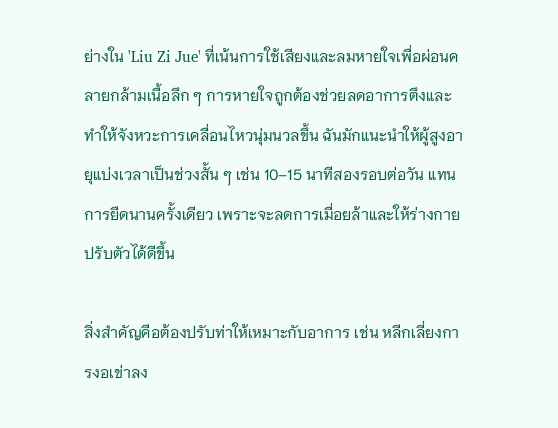ย่างใน 'Liu Zi Jue' ที่เน้นการใช้เสียงและลมหายใจเพื่อผ่อนคลายกล้ามเนื้อลึก ๆ การหายใจถูกต้องช่วยลดอาการตึงและทำให้จังหวะการเคลื่อนไหวนุ่มนวลขึ้น ฉันมักแนะนำให้ผู้สูงอายุแบ่งเวลาเป็นช่วงสั้น ๆ เช่น 10–15 นาทีสองรอบต่อวัน แทนการยืดนานครั้งเดียว เพราะจะลดการเมื่อยล้าและให้ร่างกายปรับตัวได้ดีขึ้น

สิ่งสำคัญคือต้องปรับท่าให้เหมาะกับอาการ เช่น หลีกเลี่ยงการงอเข่าลง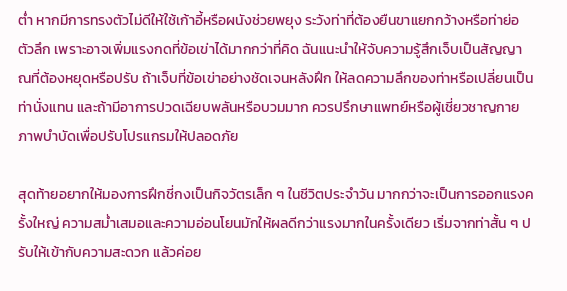ต่ำ หากมีการทรงตัวไม่ดีให้ใช้เก้าอี้หรือผนังช่วยพยุง ระวังท่าที่ต้องยืนขาแยกกว้างหรือท่าย่อตัวลึก เพราะอาจเพิ่มแรงกดที่ข้อเข่าได้มากกว่าที่คิด ฉันแนะนำให้จับความรู้สึกเจ็บเป็นสัญญาณที่ต้องหยุดหรือปรับ ถ้าเจ็บที่ข้อเข่าอย่างชัดเจนหลังฝึก ให้ลดความลึกของท่าหรือเปลี่ยนเป็นท่านั่งแทน และถ้ามีอาการปวดเฉียบพลันหรือบวมมาก ควรปรึกษาแพทย์หรือผู้เชี่ยวชาญกายภาพบำบัดเพื่อปรับโปรแกรมให้ปลอดภัย

สุดท้ายอยากให้มองการฝึกชี่กงเป็นกิจวัตรเล็ก ๆ ในชีวิตประจำวัน มากกว่าจะเป็นการออกแรงครั้งใหญ่ ความสม่ำเสมอและความอ่อนโยนมักให้ผลดีกว่าแรงมากในครั้งเดียว เริ่มจากท่าสั้น ๆ ปรับให้เข้ากับความสะดวก แล้วค่อย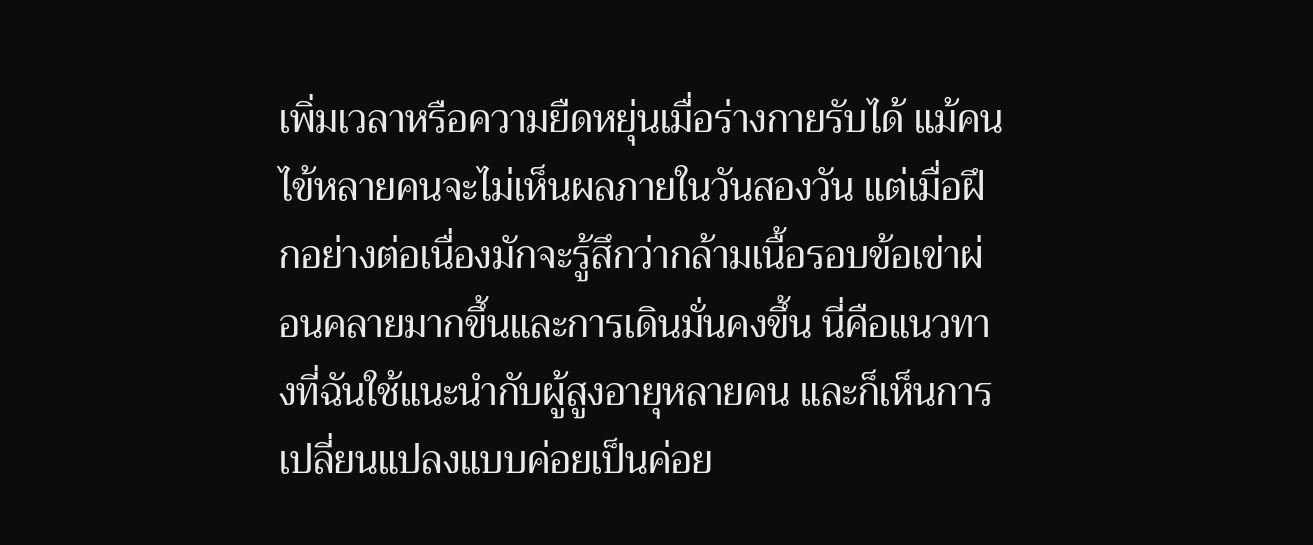เพิ่มเวลาหรือความยืดหยุ่นเมื่อร่างกายรับได้ แม้คนไข้หลายคนจะไม่เห็นผลภายในวันสองวัน แต่เมื่อฝึกอย่างต่อเนื่องมักจะรู้สึกว่ากล้ามเนื้อรอบข้อเข่าผ่อนคลายมากขึ้นและการเดินมั่นคงขึ้น นี่คือแนวทางที่ฉันใช้แนะนำกับผู้สูงอายุหลายคน และก็เห็นการเปลี่ยนแปลงแบบค่อยเป็นค่อย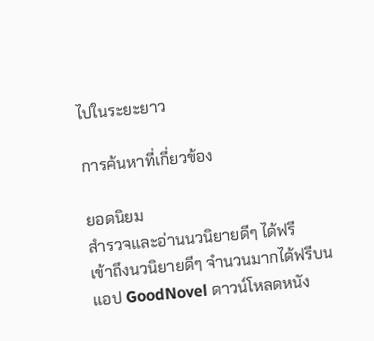ไปในระยะยาว

การค้นหาที่เกี่ยวข้อง

ยอดนิยม
สำรวจและอ่านนวนิยายดีๆ ได้ฟรี
เข้าถึงนวนิยายดีๆ จำนวนมากได้ฟรีบนแอป GoodNovel ดาวน์โหลดหนัง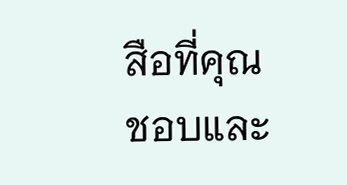สือที่คุณชอบและ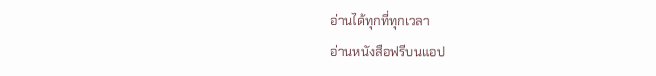อ่านได้ทุกที่ทุกเวลา
อ่านหนังสือฟรีบนแอป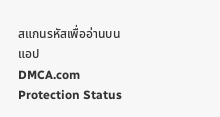สแกนรหัสเพื่ออ่านบนแอป
DMCA.com Protection Status